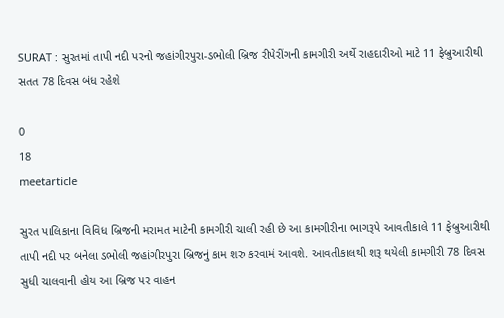SURAT : સુરતમાં તાપી નદી પરનો જહાંગીરપુરા-ડભોલી બ્રિજ રીપેરીંગની કામગીરી અર્થે રાહદારીઓ માટે 11 ફેબ્રુઆરીથી સતત 78 દિવસ બંધ રહેશે

0
18
meetarticle

સુરત પાલિકાના વિવિધ બ્રિજની મરામત માટેની કામગીરી ચાલી રહી છે આ કામગીરીના ભાગરૂપે આવતીકાલે 11 ફેબ્રુઆરીથી તાપી નદી પર બનેલા ડભોલી જહાંગીરપુરા બ્રિજનું કામ શરુ કરવામં આવશે. આવતીકાલથી શરૂ થયેલી કામગીરી 78 દિવસ સુધી ચાલવાની હોય આ બ્રિજ પર વાહન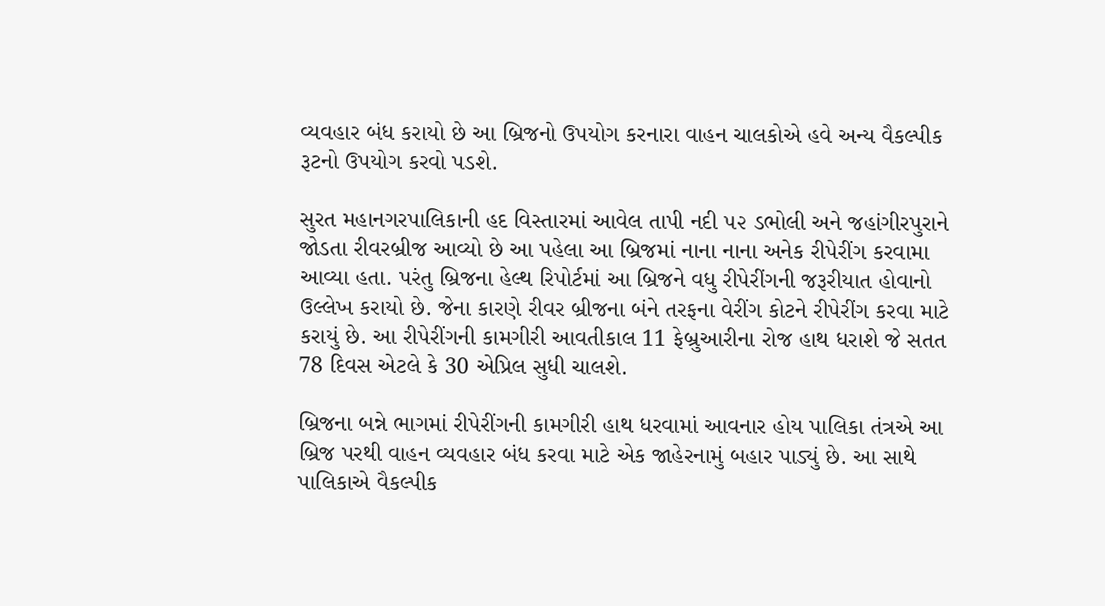વ્યવહાર બંધ કરાયો છે આ બ્રિજનો ઉપયોગ કરનારા વાહન ચાલકોએ હવે અન્ય વૈકલ્પીક રૂટનો ઉપયોગ કરવો પડશે.

સુરત મહાનગરપાલિકાની હદ વિસ્તારમાં આવેલ તાપી નદી ૫૨ ડભોલી અને જહાંગીરપુરાને જોડતા રીવરબ્રીજ આવ્યો છે આ પહેલા આ બ્રિજમાં નાના નાના અનેક રીપેરીંગ કરવામા આવ્યા હતા. પરંતુ બ્રિજના હેલ્થ રિપોર્ટમાં આ બ્રિજને વધુ રીપેરીંગની જરૂરીયાત હોવાનો ઉલ્લેખ કરાયો છે. જેના કારણે રીવર બ્રીજના બંને તરફના વેરીંગ કોટને રીપેરીંગ કરવા માટે કરાયું છે. આ રીપેરીંગની કામગીરી આવતીકાલ 11 ફેબ્રુઆરીના રોજ હાથ ધરાશે જે સતત 78 દિવસ એટલે કે 30 એપ્રિલ સુધી ચાલશે.

બ્રિજના બન્ને ભાગમાં રીપેરીંગની કામગીરી હાથ ધરવામાં આવનાર હોય પાલિકા તંત્રએ આ બ્રિજ પરથી વાહન વ્યવહાર બંધ કરવા માટે એક જાહેરનામું બહાર પાડ્યું છે. આ સાથે પાલિકાએ વૈકલ્પીક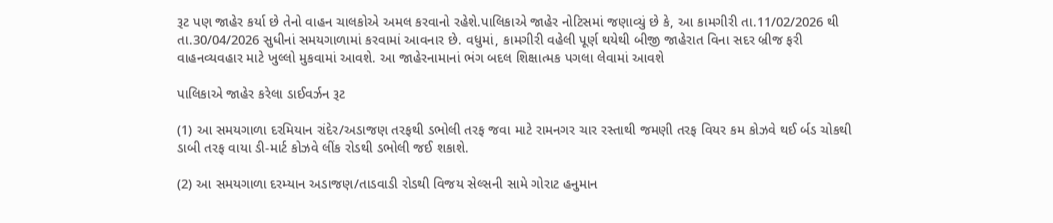રૂટ પણ જાહેર કર્યા છે તેનો વાહન ચાલકોએ અમલ કરવાનો રહેશે.પાલિકાએ જાહેર નોટિસમાં જણાવ્યું છે કે, આ કામગીરી તા.11/02/2026 થી તા.30/04/2026 સુધીનાં સમયગાળામાં કરવામાં આવનાર છે. વધુમાં, કામગીરી વહેલી પૂર્ણ થયેથી બીજી જાહેરાત વિના સદર બ્રીજ ફરી વાહનવ્યવહાર માટે ખુલ્લો મુકવામાં આવશે. આ જાહેરનામાનાં ભંગ બદલ શિક્ષાત્મક પગલા લેવામાં આવશે

પાલિકાએ જાહેર કરેલા ડાઈવર્ઝન રૂટ

(1) આ સમયગાળા દરમિયાન રાંદેર/અડાજણ તરફથી ડભોલી તરફ જવા માટે રામનગર ચાર રસ્તાથી જમણી તરફ વિયર કમ કોઝવે થઈ ર્બડ ચોકથી ડાબી તરફ વાયા ડી-માર્ટ કોઝવે લીંક રોડથી ડભોલી જઈ શકાશે.

(2) આ સમયગાળા દરમ્યાન અડાજણ/તાડવાડી રોડથી વિજય સેલ્સની સામે ગોરાટ હનુમાન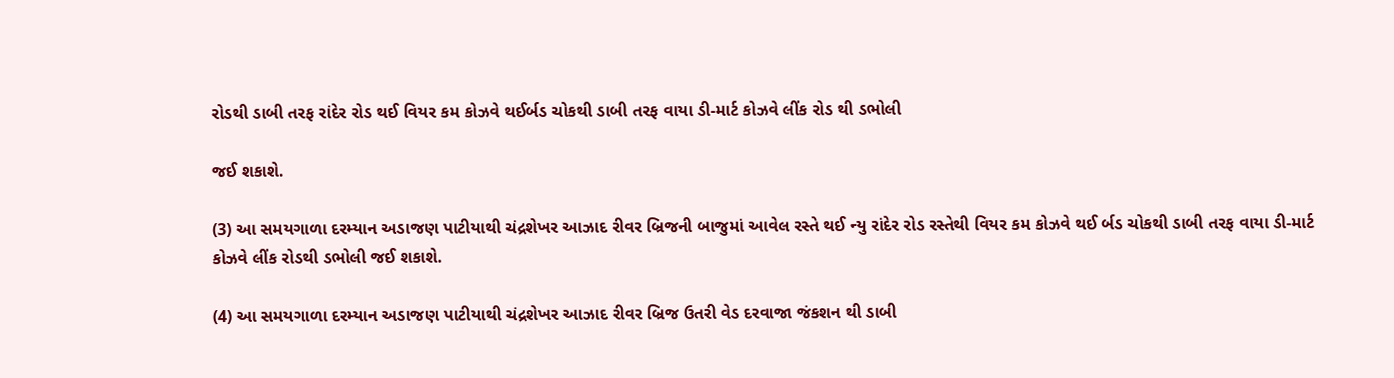રોડથી ડાબી તરફ રાંદેર રોડ થઈ વિયર કમ કોઝવે થઈર્બડ ચોકથી ડાબી તરફ વાયા ડી-માર્ટ કોઝવે લીંક રોડ થી ડભોલી

જઈ શકાશે.

(3) આ સમયગાળા દરમ્યાન અડાજણ પાટીયાથી ચંદ્રશેખર આઝાદ રીવર બ્રિજની બાજુમાં આવેલ રસ્તે થઈ ન્યુ રાંદેર રોડ રસ્તેથી વિયર કમ કોઝવે થઈ ર્બડ ચોકથી ડાબી તરફ વાયા ડી-માર્ટ કોઝવે લીંક રોડથી ડભોલી જઈ શકાશે.

(4) આ સમયગાળા દરમ્યાન અડાજણ પાટીયાથી ચંદ્રશેખર આઝાદ રીવર બ્રિજ ઉતરી વેડ દરવાજા જંકશન થી ડાબી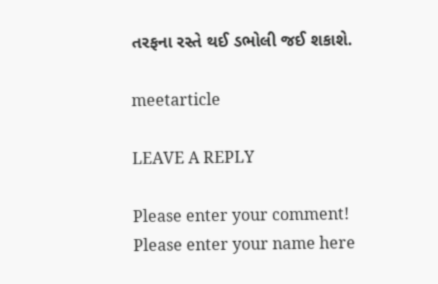તરફના રસ્તે થઈ ડભોલી જઈ શકાશે.

meetarticle

LEAVE A REPLY

Please enter your comment!
Please enter your name here